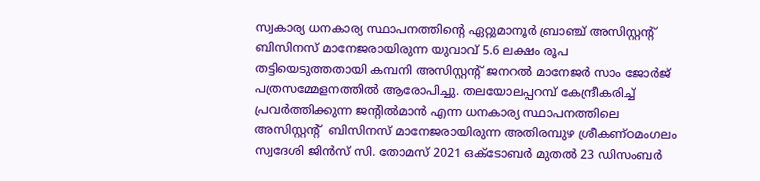സ്വകാര്യ ധനകാര്യ സ്ഥാപനത്തിന്റെ ഏറ്റുമാനൂര്‍ ബ്രാഞ്ച് അസിസ്റ്റന്റ് ബിസിനസ് മാനേജരായിരുന്ന യുവാവ് 5.6 ലക്ഷം രൂപ തട്ടിയെടുത്തതായി കമ്പനി അസിസ്റ്റന്റ് ജനറല്‍ മാനേജര്‍ സാം ജോര്‍ജ് പത്രസമ്മേളനത്തില്‍ ആരോപിച്ചു. തലയോലപ്പറമ്പ് കേന്ദ്രീകരിച്ച് പ്രവര്‍ത്തിക്കുന്ന ജന്റില്‍മാന്‍ എന്ന ധനകാര്യ സ്ഥാപനത്തിലെ അസിസ്റ്റന്റ്  ബിസിനസ് മാനേജരായിരുന്ന അതിരമ്പുഴ ശ്രീകണ്ഠമംഗലം സ്വദേശി ജിന്‍സ് സി. തോമസ് 2021 ഒക്ടോബര്‍ മുതല്‍ 23 ഡിസംബര്‍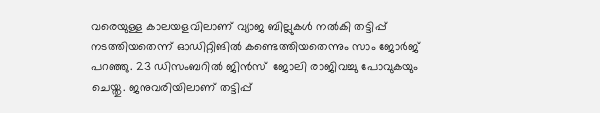വരെയുള്ള കാലയളവിലാണ് വ്യാജ ബില്ലുകള്‍ നല്‍കി തട്ടിപ്പ് നടത്തിയതെന്ന് ഓഡിറ്റിങില്‍ കണ്ടെത്തിയതെന്നും സാം ജോര്‍ജ് പറഞ്ഞു. 23 ഡിസംബറില്‍ ജിന്‍സ്  ജോലി രാജിവച്ചു പോവുകയും ചെയ്തു. ജനുവരിയിലാണ് തട്ടിപ്പ്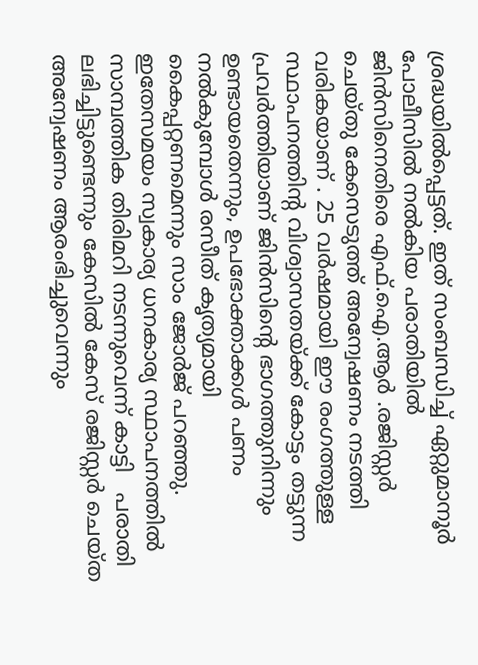ശ്രദ്ധയില്‍പ്പെട്ടത്. ഇത് സംബന്ധിച്ച് ഏറ്റുമാനൂര്‍ പോലീസില്‍ നല്‍കിയ പരാതിയില്‍ ജിന്‍സിനെതിരെ എഫ്.ഐ.ആര്‍ .രജിസ്റ്റര്‍ ചെയ്തു കേസെടുത്ത് അന്വേഷണം നടത്തി വരികയാണ് . 25 വര്‍ഷമായി ഈ രംഗത്തുള്ള സ്ഥാപനത്തിന്റ വിശ്വാസതയ്ക്ക് കോട്ടം തട്ടുന്ന പ്രവര്‍ത്തിയാണ് ജിന്‍സിന്റെ ഭാഗത്തുനിന്നും ഉണ്ടായതെന്നും, ഉപഭോക്താക്കള്‍ പണം നല്‍കുമ്പോള്‍ രസീത് കൃത്യമായി കൈപ്പറ്റണമെന്നും സാം ജോര്‍ജ് പറഞ്ഞു. ഇതേസമയം സ്വകാര്യ ധനകാര്യ സ്ഥാപനത്തില്‍ സാമ്പത്തിക തിരിമറി നടന്നുവെന്ന് കാട്ടി   പരാതി ലഭിച്ചിട്ടുണ്ടെന്നും കേസില്‍ കേസ് രജിസ്റ്റര്‍ ചെയ്ത അന്വേഷണം ആരംഭിച്ചുവെന്നും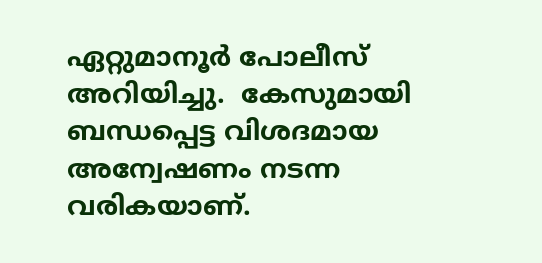ഏറ്റുമാനൂര്‍ പോലീസ് അറിയിച്ചു.  കേസുമായി ബന്ധപ്പെട്ട വിശദമായ അന്വേഷണം നടന്ന വരികയാണ്.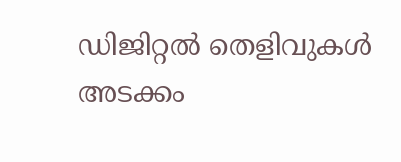ഡിജിറ്റല്‍ തെളിവുകള്‍ അടക്കം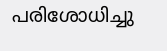പരിശോധിച്ചു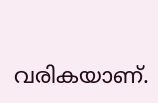വരികയാണ്.